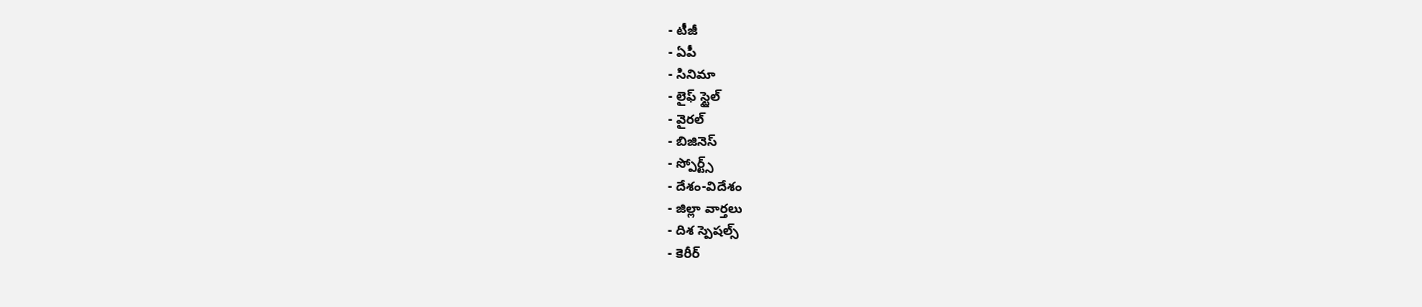- టీజీ
- ఏపీ
- సినిమా
- లైఫ్ స్టైల్
- వైరల్
- బిజినెస్
- స్పోర్ట్స్
- దేశం-విదేశం
- జిల్లా వార్తలు
- దిశ స్పెషల్స్
- కెరీర్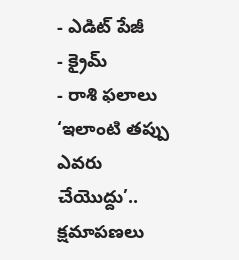- ఎడిట్ పేజీ
- క్రైమ్
- రాశి ఫలాలు
‘ఇలాంటి తప్పు ఎవరు చేయొద్దు’.. క్షమాపణలు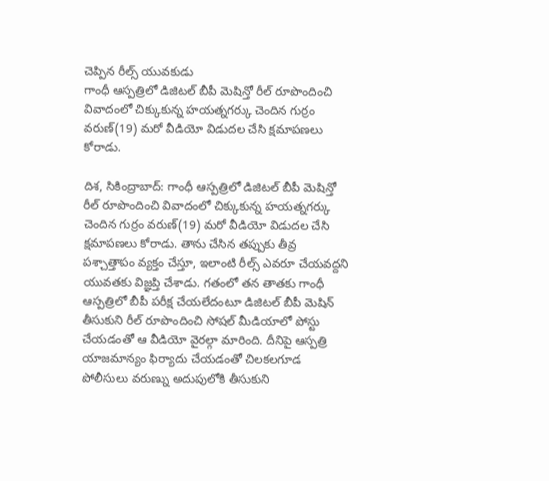చెప్పిన రీల్స్ యువకుడు
గాంధీ ఆస్పత్రిలో డిజిటల్ బీపీ మెషిన్తో రీల్ రూపొందించి వివాదంలో చిక్కుకున్న హయత్నగర్కు చెందిన గుర్రం వరుణ్(19) మరో వీడియో విడుదల చేసి క్షమాపణలు కోరాడు.

దిశ, సికింద్రాబాద్: గాంధీ ఆస్పత్రిలో డిజిటల్ బీపీ మెషిన్తో రీల్ రూపొందించి వివాదంలో చిక్కుకున్న హయత్నగర్కు చెందిన గుర్రం వరుణ్(19) మరో వీడియో విడుదల చేసి క్షమాపణలు కోరాడు. తాను చేసిన తప్పుకు తీవ్ర పశ్చాత్తాపం వ్యక్తం చేస్తూ, ఇలాంటి రీల్స్ ఎవరూ చేయవద్దని యువతకు విజ్ఞప్తి చేశాడు. గతంలో తన తాతకు గాంధీ ఆస్పత్రిలో బీపీ పరీక్ష చేయలేదంటూ డిజిటల్ బీపీ మెషిన్ తీసుకుని రీల్ రూపొందించి సోషల్ మీడియాలో పోస్టు చేయడంతో ఆ వీడియో వైరల్గా మారింది. దీనిపై ఆస్పత్రి యాజమాన్యం ఫిర్యాదు చేయడంతో చిలకలగూడ పోలీసులు వరుణ్ను అదుపులోకి తీసుకుని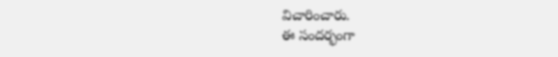విచారించారు.
ఈ సందర్భంగా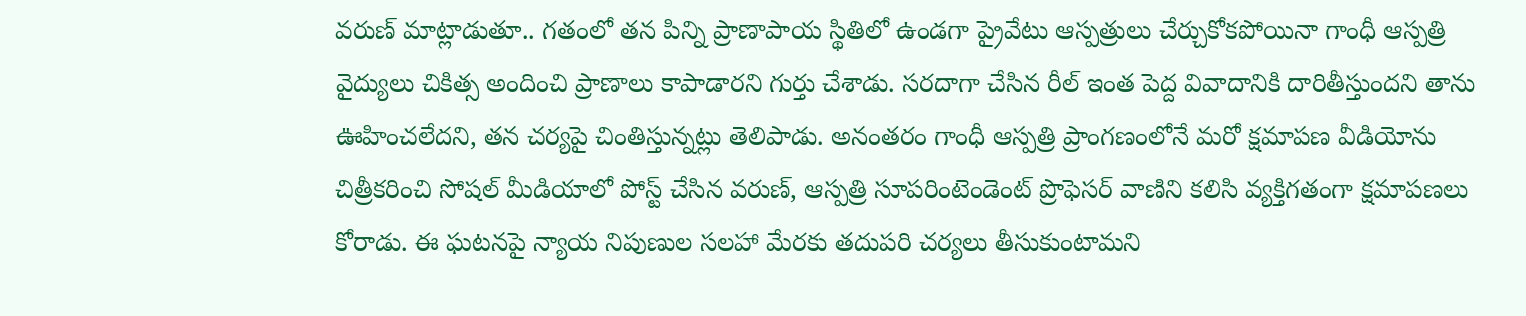వరుణ్ మాట్లాడుతూ.. గతంలో తన పిన్ని ప్రాణాపాయ స్థితిలో ఉండగా ప్రైవేటు ఆస్పత్రులు చేర్చుకోకపోయినా గాంధీ ఆస్పత్రి వైద్యులు చికిత్స అందించి ప్రాణాలు కాపాడారని గుర్తు చేశాడు. సరదాగా చేసిన రీల్ ఇంత పెద్ద వివాదానికి దారితీస్తుందని తాను ఊహించలేదని, తన చర్యపై చింతిస్తున్నట్లు తెలిపాడు. అనంతరం గాంధీ ఆస్పత్రి ప్రాంగణంలోనే మరో క్షమాపణ వీడియోను చిత్రీకరించి సోషల్ మీడియాలో పోస్ట్ చేసిన వరుణ్, ఆస్పత్రి సూపరింటెండెంట్ ప్రొఫెసర్ వాణిని కలిసి వ్యక్తిగతంగా క్షమాపణలు కోరాడు. ఈ ఘటనపై న్యాయ నిపుణుల సలహా మేరకు తదుపరి చర్యలు తీసుకుంటామని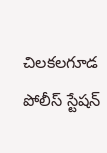చిలకలగూడ పోలీస్ స్టేషన్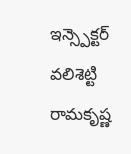ఇన్స్పెక్టర్ వలిశెట్టి రామకృష్ణ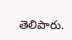తెలిపారు.